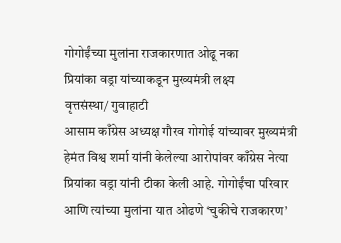गोगोईंच्या मुलांना राजकारणात ओढू नका
प्रियांका वड्रा यांच्याकडून मुख्यमंत्री लक्ष्य
वृत्तसंस्था/ गुवाहाटी
आसाम काँग्रेस अध्यक्ष गौरव गोगोई यांच्यावर मुख्यमंत्री हेमंत विश्व शर्मा यांनी केलेल्या आरोपांवर काँग्रेस नेत्या प्रियांका वड्रा यांनी टीका केली आहे. गोगोईंचा परिवार आणि त्यांच्या मुलांना यात ओढणे ‘चुकीचे राजकारण’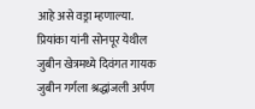आहे असे वड्रा म्हणाल्या. प्रियांका यांनी सोनपूर येथील जुबीन खेत्रमध्ये दिवंगत गायक जुबीन गर्गला श्रद्धांजली अर्पण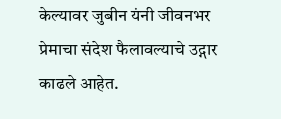केल्यावर जुबीन यंनी जीवनभर प्रेमाचा संदेश फैलावल्याचे उद्गार काढले आहेत.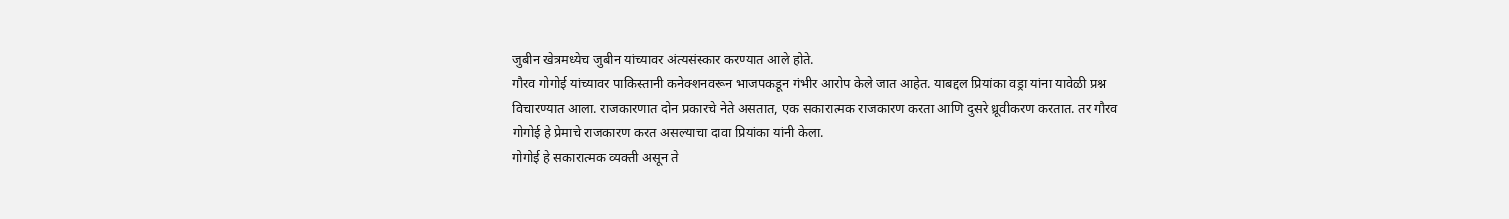जुबीन खेत्रमध्येच जुबीन यांच्यावर अंत्यसंस्कार करण्यात आले होते.
गौरव गोगोई यांच्यावर पाकिस्तानी कनेक्शनवरून भाजपकडून गंभीर आरोप केले जात आहेत. याबद्दल प्रियांका वड्रा यांना यावेळी प्रश्न विचारण्यात आला. राजकारणात दोन प्रकारचे नेते असतात, एक सकारात्मक राजकारण करता आणि दुसरे ध्रूवीकरण करतात. तर गौरव गोगोई हे प्रेमाचे राजकारण करत असल्याचा दावा प्रियांका यांनी केला.
गोगोई हे सकारात्मक व्यक्ती असून ते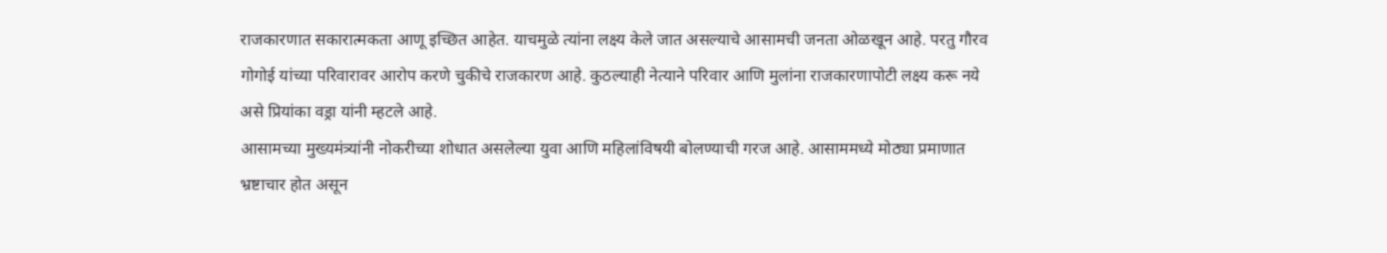राजकारणात सकारात्मकता आणू इच्छित आहेत. याचमुळे त्यांना लक्ष्य केले जात असल्याचे आसामची जनता ओळखून आहे. परतु गौरव गोगोई यांच्या परिवारावर आरोप करणे चुकीचे राजकारण आहे. कुठल्याही नेत्याने परिवार आणि मुलांना राजकारणापोटी लक्ष्य करू नये असे प्रियांका वड्रा यांनी म्हटले आहे.
आसामच्या मुख्यमंत्र्यांनी नोकरीच्या शोधात असलेल्या युवा आणि महिलांविषयी बोलण्याची गरज आहे. आसाममध्ये मोठ्या प्रमाणात भ्रष्टाचार होत असून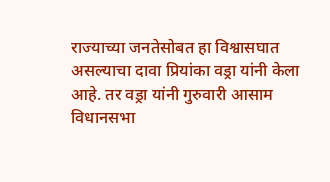राज्याच्या जनतेसोबत हा विश्वासघात असल्याचा दावा प्रियांका वड्रा यांनी केला आहे. तर वड्रा यांनी गुरुवारी आसाम विधानसभा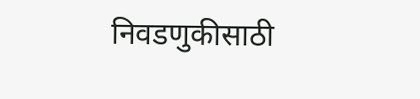निवडणुकीसाठी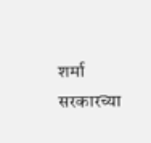शर्मा सरकारच्या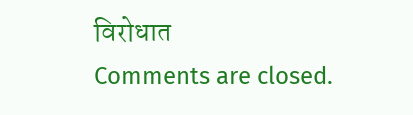विरोधात
Comments are closed.